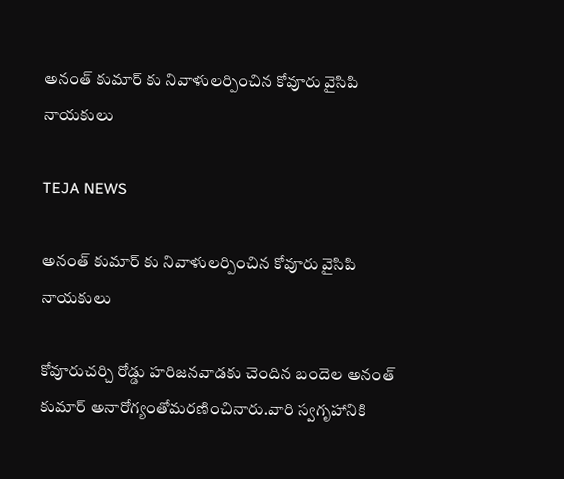అనంత్ కుమార్ కు నివాళులర్పించిన కోవూరు వైసిపి నాయకులు

TEJA NEWS

అనంత్ కుమార్ కు నివాళులర్పించిన కోవూరు వైసిపి నాయకులు

కోవూరుచర్చి రోడ్డు హరిజనవాడకు చెందిన బందెల అనంత్ కుమార్ అనారోగ్యంతోమరణించినారు.వారి స్వగృహానికి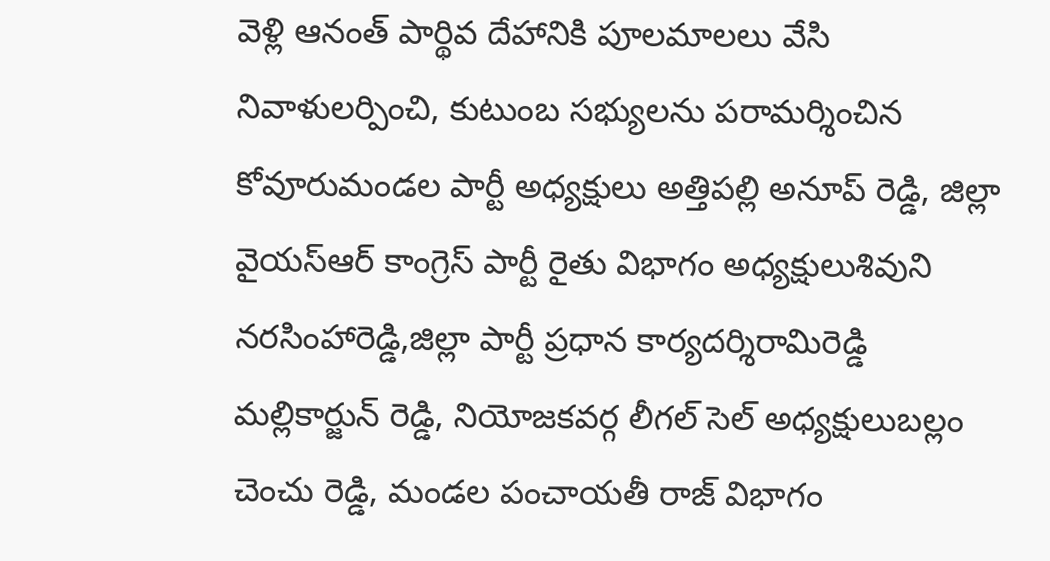వెళ్లి ఆనంత్ పార్థివ దేహానికి పూలమాలలు వేసి నివాళులర్పించి, కుటుంబ సభ్యులను పరామర్శించిన కోవూరుమండల పార్టీ అధ్యక్షులు అత్తిపల్లి అనూప్ రెడ్డి, జిల్లా వైయస్ఆర్ కాంగ్రెస్ పార్టీ రైతు విభాగం అధ్యక్షులుశివుని నరసింహారెడ్డి,జిల్లా పార్టీ ప్రధాన కార్యదర్శిరామిరెడ్డి మల్లికార్జున్ రెడ్డి, నియోజకవర్గ లీగల్ సెల్ అధ్యక్షులుబల్లం చెంచు రెడ్డి, మండల పంచాయతీ రాజ్ విభాగం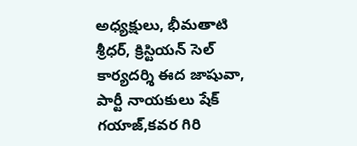అధ్యక్షులు, భీమతాటి శ్రీధర్, క్రిస్టియన్ సెల్ కార్యదర్శి ఈద జాషువా, పార్టీ నాయకులు షేక్ గయాజ్,కవర గిరి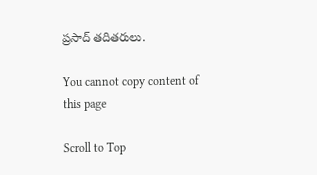ప్రసాద్ తదితరులు.

You cannot copy content of this page

Scroll to Top